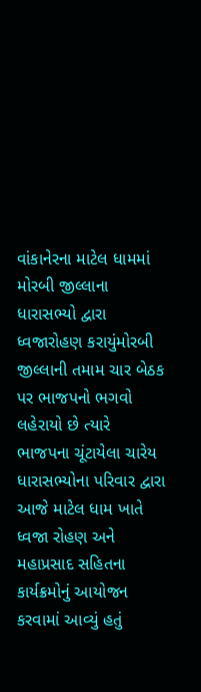વાંકાનેરના માટેલ ધામમાં મોરબી જીલ્લાના ધારાસભ્યો દ્વારા ધ્વજારોહણ કરાયુંમોરબી જીલ્લાની તમામ ચાર બેઠક પર ભાજપનો ભગવો લહેરાયો છે ત્યારે ભાજપના ચૂંટાયેલા ચારેય ધારાસભ્યોના પરિવાર દ્વારા આજે માટેલ ધામ ખાતે ધ્વજા રોહણ અને મહાપ્રસાદ સહિતના કાર્યક્રમોનું આયોજન કરવામાં આવ્યું હતું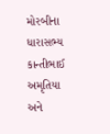મોરબીના ધારાસભ્ય કાન્તીભાઈ અમૃતિયા અને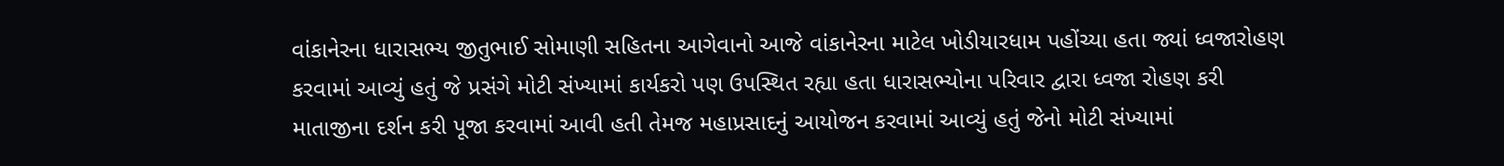વાંકાનેરના ધારાસભ્ય જીતુભાઈ સોમાણી સહિતના આગેવાનો આજે વાંકાનેરના માટેલ ખોડીયારધામ પહોંચ્યા હતા જ્યાં ધ્વજારોહણ કરવામાં આવ્યું હતું જે પ્રસંગે મોટી સંખ્યામાં કાર્યકરો પણ ઉપસ્થિત રહ્યા હતા ધારાસભ્યોના પરિવાર દ્વારા ધ્વજા રોહણ કરી માતાજીના દર્શન કરી પૂજા કરવામાં આવી હતી તેમજ મહાપ્રસાદનું આયોજન કરવામાં આવ્યું હતું જેનો મોટી સંખ્યામાં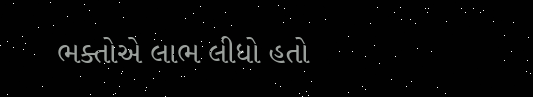ભક્તોએ લાભ લીધો હતો